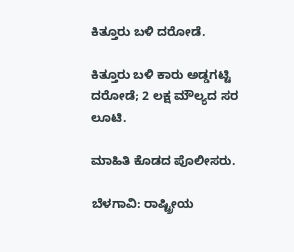ಕಿತ್ತೂರು ಬಳಿ ದರೋಡೆ.

ಕಿತ್ತೂರು ಬಳಿ ಕಾರು ಅಡ್ಡಗಟ್ಟಿ ದರೋಡೆ; 2 ಲಕ್ಷ ಮೌಲ್ಯದ ಸರ ಲೂಟಿ.

ಮಾಹಿತಿ ಕೊಡದ ಪೊಲೀಸರು.

ಬೆಳಗಾವಿ: ರಾಷ್ಟ್ರೀಯ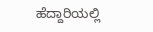ಹೆದ್ದಾರಿಯಲ್ಲಿ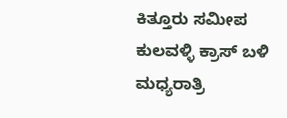ಕಿತ್ತೂರು ಸಮೀಪ ಕುಲವಳ್ಳಿ ಕ್ರಾಸ್ ಬಳಿ ಮಧ್ಯರಾತ್ರಿ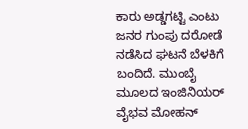ಕಾರು ಅಡ್ಡಗಟ್ಟಿ ಎಂಟು ಜನರ ಗುಂಪು ದರೋಡೆ ನಡೆಸಿದ ಘಟನೆ ಬೆಳಕಿಗೆ ಬಂದಿದೆ. ಮುಂಬೈ ಮೂಲದ ಇಂಜಿನಿಯರ್ ವೈಭವ ಮೋಹನ್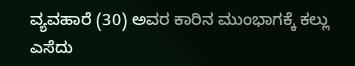ವ್ಯವಹಾರೆ (30) ಅವರ ಕಾರಿನ ಮುಂಭಾಗಕ್ಕೆ ಕಲ್ಲು ಎಸೆದು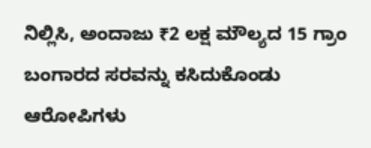ನಿಲ್ಲಿಸಿ, ಅಂದಾಜು ₹2 ಲಕ್ಷ ಮೌಲ್ಯದ 15 ಗ್ರಾಂ ಬಂಗಾರದ ಸರವನ್ನು ಕಸಿದುಕೊಂಡು ಆರೋಪಿಗಳು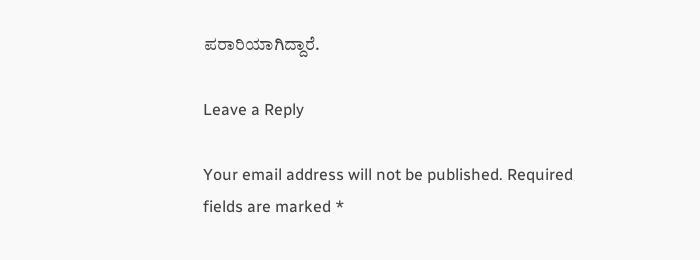ಪರಾರಿಯಾಗಿದ್ದಾರೆ.

Leave a Reply

Your email address will not be published. Required fields are marked *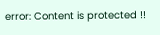error: Content is protected !!